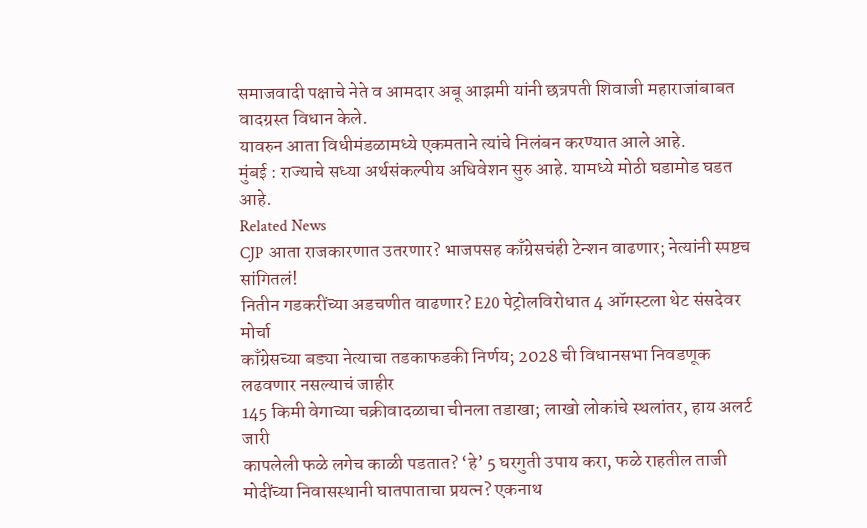समाजवादी पक्षाचे नेते व आमदार अबू आझमी यांनी छत्रपती शिवाजी महाराजांबाबत वादग्रस्त विधान केले.
यावरुन आता विधीमंडळामध्ये एकमताने त्यांचे निलंबन करण्यात आले आहे.
मुंबई : राज्याचे सध्या अर्थसंकल्पीय अधिवेशन सुरु आहे. यामध्ये मोठी घडामोड घडत आहे.
Related News
CJP आता राजकारणात उतरणार? भाजपसह काँग्रेसचंही टेन्शन वाढणार; नेत्यांनी स्पष्टच सांगितलं!
नितीन गडकरींच्या अडचणीत वाढणार? E20 पेट्रोलविरोधात 4 ऑगस्टला थेट संसदेवर मोर्चा
काँग्रेसच्या बड्या नेत्याचा तडकाफडकी निर्णय; 2028 ची विधानसभा निवडणूक लढवणार नसल्याचं जाहीर
145 किमी वेगाच्या चक्रीवादळाचा चीनला तडाखा; लाखो लोकांचे स्थलांतर, हाय अलर्ट जारी
कापलेली फळे लगेच काळी पडतात? ‘हे’ 5 घरगुती उपाय करा, फळे राहतील ताजी
मोदींच्या निवासस्थानी घातपाताचा प्रयत्न? एकनाथ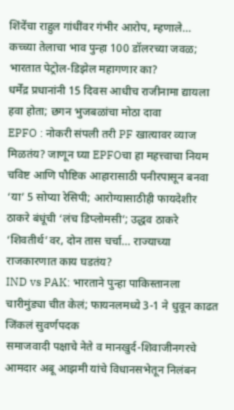शिंदेंचा राहुल गांधींवर गंभीर आरोप, म्हणाले…
कच्च्या तेलाचा भाव पुन्हा 100 डॉलरच्या जवळ; भारतात पेट्रोल-डिझेल महागणार का?
धर्मेंद्र प्रधानांनी 15 दिवस आधीच राजीनामा द्यायला हवा होता; छगन भुजबळांचा मोठा दावा
EPFO : नोकरी संपली तरी PF खात्यावर व्याज मिळतंय? जाणून घ्या EPFOचा हा महत्त्वाचा नियम
चविष्ट आणि पौष्टिक आहारासाठी पनीरपासून बनवा ‘या’ 5 सोप्या रेसिपी; आरोग्यासाठीही फायदेशीर
ठाकरे बंधूंची ‘लंच डिप्लोमसी’; उद्धव ठाकरे ‘शिवतीर्थ’वर, दोन तास चर्चा… राज्याच्या राजकारणात काय घडतंय?
IND vs PAK: भारताने पुन्हा पाकिस्तानला चारीमुंड्या चीत केलं; फायनलमध्ये 3-1 ने धुवून काढत जिंकलं सुवर्णपदक
समाजवादी पक्षाचे नेते व मानखुर्द-शिवाजीनगरचे आमदार अबू आझमी यांचे विधानसभेतून निलंबन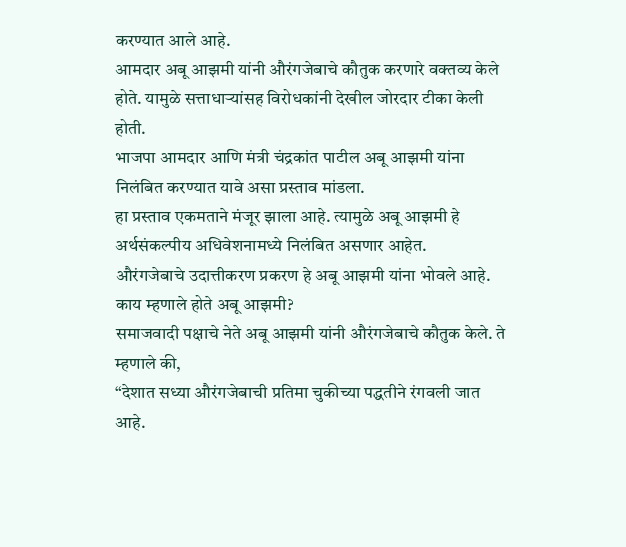करण्यात आले आहे.
आमदार अबू आझमी यांनी औरंगजेबाचे कौतुक करणारे वक्तव्य केले होते. यामुळे सत्ताधाऱ्यांसह विरोधकांनी देखील जोरदार टीका केली होती.
भाजपा आमदार आणि मंत्री चंद्रकांत पाटील अबू आझमी यांना निलंबित करण्यात यावे असा प्रस्ताव मांडला.
हा प्रस्ताव एकमताने मंजूर झाला आहे. त्यामुळे अबू आझमी हे अर्थसंकल्पीय अधिवेशनामध्ये निलंबित असणार आहेत.
औरंगजेबाचे उदात्तीकरण प्रकरण हे अबू आझमी यांना भोवले आहे.
काय म्हणाले होते अबू आझमी?
समाजवादी पक्षाचे नेते अबू आझमी यांनी औरंगजेबाचे कौतुक केले. ते म्हणाले की,
“देशात सध्या औरंगजेबाची प्रतिमा चुकीच्या पद्धतीने रंगवली जात आहे.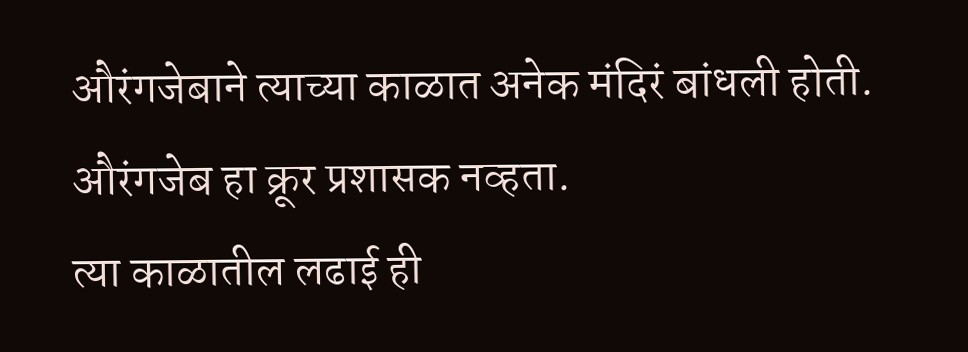औरंगजेबाने त्याच्या काळात अनेक मंदिरं बांधली होती. औरंगजेब हा क्रूर प्रशासक नव्हता.
त्या काळातील लढाई ही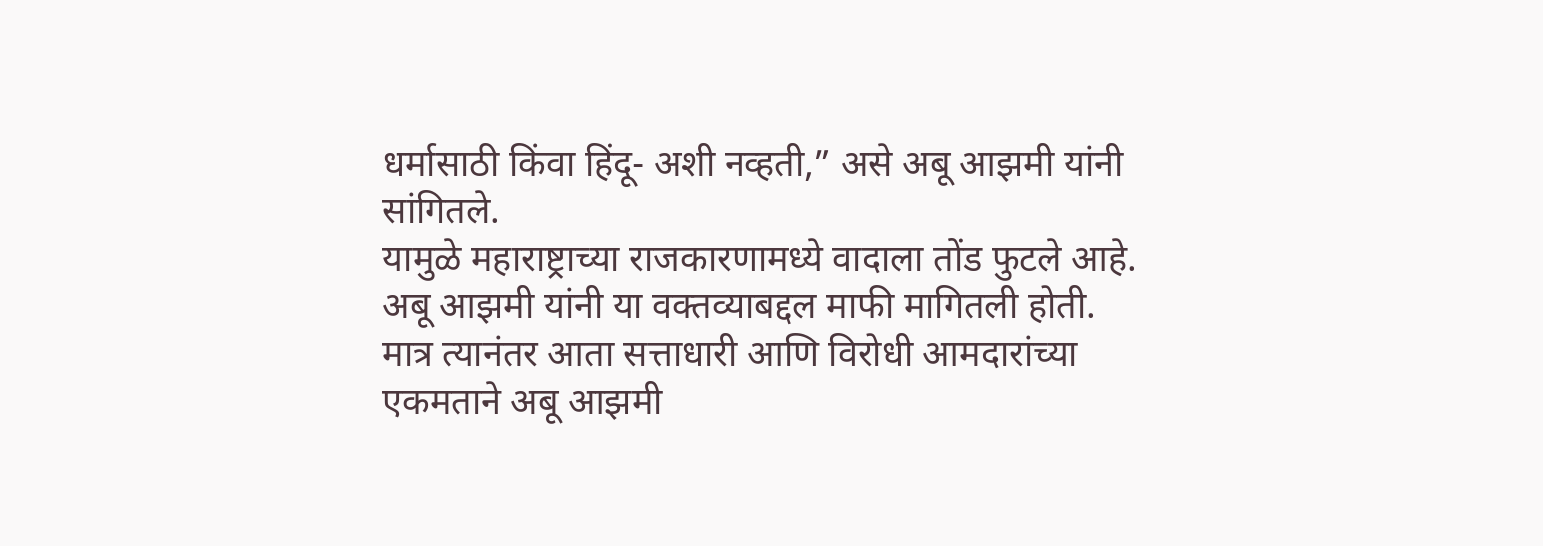धर्मासाठी किंवा हिंदू- अशी नव्हती,” असे अबू आझमी यांनी सांगितले.
यामुळे महाराष्ट्राच्या राजकारणामध्ये वादाला तोंड फुटले आहे.
अबू आझमी यांनी या वक्तव्याबद्दल माफी मागितली होती.
मात्र त्यानंतर आता सत्ताधारी आणि विरोधी आमदारांच्या एकमताने अबू आझमी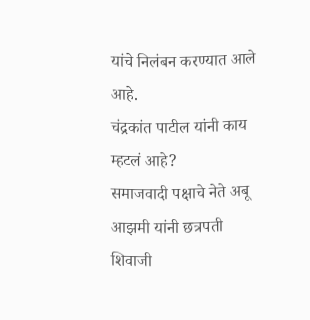यांचे निलंबन करण्यात आले आहे.
चंद्रकांत पाटील यांनी काय म्हटलं आहे?
समाजवादी पक्षाचे नेते अबू आझमी यांनी छत्रपती शिवाजी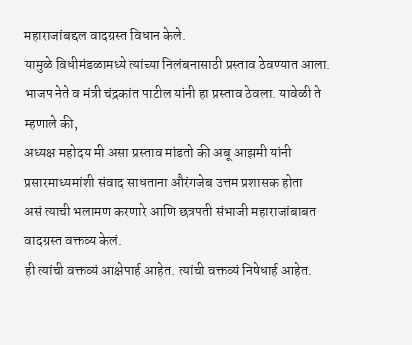महाराजांबद्दल वादग्रस्त विधान केले.
यामुळे विधीमंडळामध्ये त्यांच्या निलंबनासाठी प्रस्ताव ठेवण्यात आला.
भाजप नेते व मंत्री चंद्रकांत पाटील यांनी हा प्रस्ताव ठेवला. यावेळी ते म्हणाले की,
अध्यक्ष महोदय मी असा प्रस्ताव मांडतो की अबू आझमी यांनी प्रसारमाध्यमांशी संवाद साधताना औरंगजेब उत्तम प्रशासक होता
असं त्याची भलामण करणारे आणि छत्रपती संभाजी महाराजांबाबत वादग्रस्त वक्तव्य केलं.
ही त्यांची वक्तव्यं आक्षेपार्ह आहेत. त्यांची वक्तव्यं निषेधार्ह आहेत.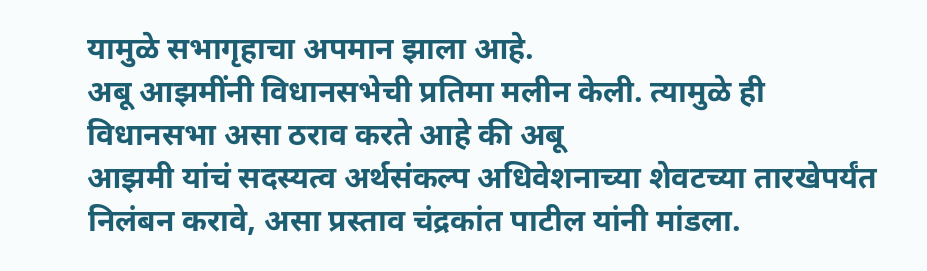यामुळे सभागृहाचा अपमान झाला आहे.
अबू आझमींनी विधानसभेची प्रतिमा मलीन केली. त्यामुळे ही विधानसभा असा ठराव करते आहे की अबू
आझमी यांचं सदस्यत्व अर्थसंकल्प अधिवेशनाच्या शेवटच्या तारखेपर्यंत निलंबन करावे, असा प्रस्ताव चंद्रकांत पाटील यांनी मांडला.